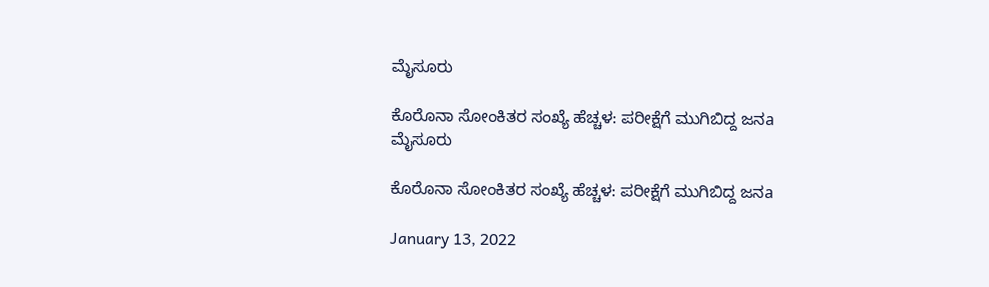ಮೈಸೂರು

ಕೊರೊನಾ ಸೋಂಕಿತರ ಸಂಖ್ಯೆ ಹೆಚ್ಚಳ: ಪರೀಕ್ಷೆಗೆ ಮುಗಿಬಿದ್ದ ಜನa
ಮೈಸೂರು

ಕೊರೊನಾ ಸೋಂಕಿತರ ಸಂಖ್ಯೆ ಹೆಚ್ಚಳ: ಪರೀಕ್ಷೆಗೆ ಮುಗಿಬಿದ್ದ ಜನa

January 13, 2022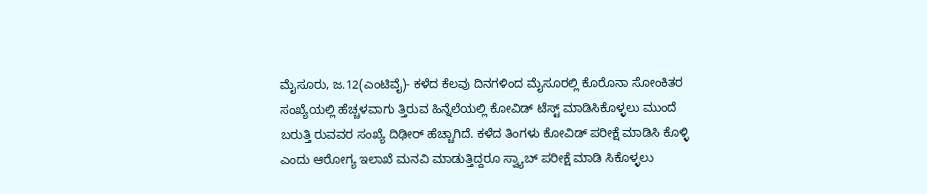ಮೈಸೂರು, ಜ.12(ಎಂಟಿವೈ)- ಕಳೆದ ಕೆಲವು ದಿನಗಳಿಂದ ಮೈಸೂರಲ್ಲಿ ಕೊರೊನಾ ಸೋಂಕಿತರ ಸಂಖ್ಯೆಯಲ್ಲಿ ಹೆಚ್ಚಳವಾಗು ತ್ತಿರುವ ಹಿನ್ನೆಲೆಯಲ್ಲಿ ಕೋವಿಡ್ ಟೆಸ್ಟ್ ಮಾಡಿಸಿಕೊಳ್ಳಲು ಮುಂದೆ ಬರುತ್ತಿ ರುವವರ ಸಂಖ್ಯೆ ದಿಢೀರ್ ಹೆಚ್ಚಾಗಿದೆ. ಕಳೆದ ತಿಂಗಳು ಕೋವಿಡ್ ಪರೀಕ್ಷೆ ಮಾಡಿಸಿ ಕೊಳ್ಳಿ ಎಂದು ಆರೋಗ್ಯ ಇಲಾಖೆ ಮನವಿ ಮಾಡುತ್ತಿದ್ದರೂ ಸ್ವ್ಯಾಬ್ ಪರೀಕ್ಷೆ ಮಾಡಿ ಸಿಕೊಳ್ಳಲು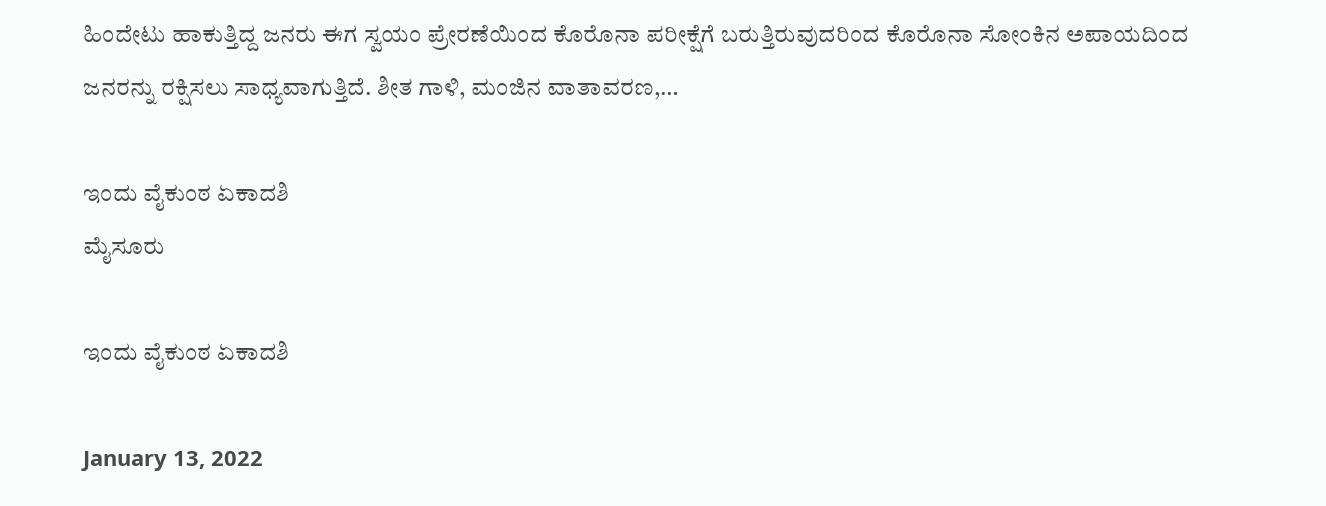ಹಿಂದೇಟು ಹಾಕುತ್ತಿದ್ದ ಜನರು ಈಗ ಸ್ವಯಂ ಪ್ರೇರಣೆಯಿಂದ ಕೊರೊನಾ ಪರೀಕ್ಷೆಗೆ ಬರುತ್ತಿರುವುದರಿಂದ ಕೊರೊನಾ ಸೋಂಕಿನ ಅಪಾಯದಿಂದ ಜನರನ್ನು ರಕ್ಷಿಸಲು ಸಾಧ್ಯವಾಗುತ್ತಿದೆ. ಶೀತ ಗಾಳಿ, ಮಂಜಿನ ವಾತಾವರಣ,…

ಇಂದು ವೈಕುಂಠ ಏಕಾದಶಿ
ಮೈಸೂರು

ಇಂದು ವೈಕುಂಠ ಏಕಾದಶಿ

January 13, 2022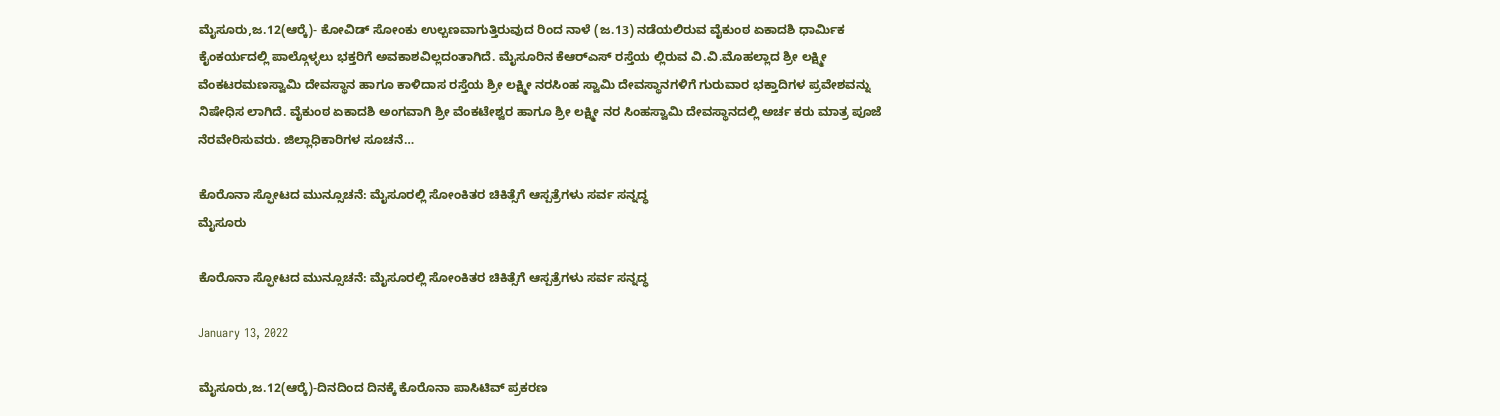ಮೈಸೂರು,ಜ.12(ಆರ್‍ಕೆ)- ಕೋವಿಡ್ ಸೋಂಕು ಉಲ್ಬಣವಾಗುತ್ತಿರುವುದ ರಿಂದ ನಾಳೆ (ಜ.13) ನಡೆಯಲಿರುವ ವೈಕುಂಠ ಏಕಾದಶಿ ಧಾರ್ಮಿಕ ಕೈಂಕರ್ಯದಲ್ಲಿ ಪಾಲ್ಗೊಳ್ಳಲು ಭಕ್ತರಿಗೆ ಅವಕಾಶವಿಲ್ಲದಂತಾಗಿದೆ. ಮೈಸೂರಿನ ಕೆಆರ್‍ಎಸ್ ರಸ್ತೆಯ ಲ್ಲಿರುವ ವಿ.ವಿ.ಮೊಹಲ್ಲಾದ ಶ್ರೀ ಲಕ್ಷ್ಮೀ ವೆಂಕಟರಮಣಸ್ವಾಮಿ ದೇವಸ್ಥಾನ ಹಾಗೂ ಕಾಳಿದಾಸ ರಸ್ತೆಯ ಶ್ರೀ ಲಕ್ಷ್ಮೀ ನರಸಿಂಹ ಸ್ವಾಮಿ ದೇವಸ್ಥಾನಗಳಿಗೆ ಗುರುವಾರ ಭಕ್ತಾದಿಗಳ ಪ್ರವೇಶವನ್ನು ನಿಷೇಧಿಸ ಲಾಗಿದೆ. ವೈಕುಂಠ ಏಕಾದಶಿ ಅಂಗವಾಗಿ ಶ್ರೀ ವೆಂಕಟೇಶ್ವರ ಹಾಗೂ ಶ್ರೀ ಲಕ್ಷ್ಮೀ ನರ ಸಿಂಹಸ್ವಾಮಿ ದೇವಸ್ಥಾನದಲ್ಲಿ ಅರ್ಚ ಕರು ಮಾತ್ರ ಪೂಜೆ ನೆರವೇರಿಸುವರು. ಜಿಲ್ಲಾಧಿಕಾರಿಗಳ ಸೂಚನೆ…

ಕೊರೊನಾ ಸ್ಫೋಟದ ಮುನ್ಸೂಚನೆ: ಮೈಸೂರಲ್ಲಿ ಸೋಂಕಿತರ ಚಿಕಿತ್ಸೆಗೆ ಆಸ್ಪತ್ರೆಗಳು ಸರ್ವ ಸನ್ನದ್ಧ
ಮೈಸೂರು

ಕೊರೊನಾ ಸ್ಫೋಟದ ಮುನ್ಸೂಚನೆ: ಮೈಸೂರಲ್ಲಿ ಸೋಂಕಿತರ ಚಿಕಿತ್ಸೆಗೆ ಆಸ್ಪತ್ರೆಗಳು ಸರ್ವ ಸನ್ನದ್ಧ

January 13, 2022

ಮೈಸೂರು,ಜ.12(ಆರ್‍ಕೆ)-ದಿನದಿಂದ ದಿನಕ್ಕೆ ಕೊರೊನಾ ಪಾಸಿಟಿವ್ ಪ್ರಕರಣ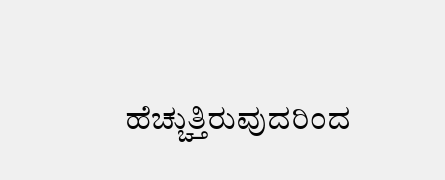ಹೆಚ್ಚುತ್ತಿರುವುದರಿಂದ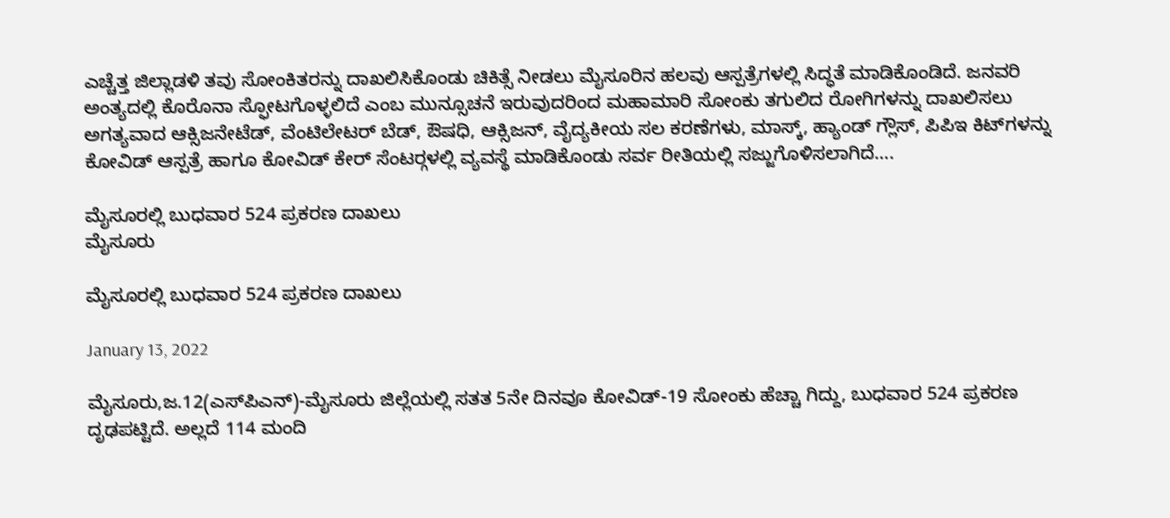ಎಚ್ಚೆತ್ತ ಜಿಲ್ಲಾಡಳಿ ತವು ಸೋಂಕಿತರನ್ನು ದಾಖಲಿಸಿಕೊಂಡು ಚಿಕಿತ್ಸೆ ನೀಡಲು ಮೈಸೂರಿನ ಹಲವು ಆಸ್ಪತ್ರೆಗಳಲ್ಲಿ ಸಿದ್ಧತೆ ಮಾಡಿಕೊಂಡಿದೆ. ಜನವರಿ ಅಂತ್ಯದಲ್ಲಿ ಕೊರೊನಾ ಸ್ಫೋಟಗೊಳ್ಳಲಿದೆ ಎಂಬ ಮುನ್ಸೂಚನೆ ಇರುವುದರಿಂದ ಮಹಾಮಾರಿ ಸೋಂಕು ತಗುಲಿದ ರೋಗಿಗಳನ್ನು ದಾಖಲಿಸಲು ಅಗತ್ಯವಾದ ಆಕ್ಸಿಜನೇಟೆಡ್, ವೆಂಟಿಲೇಟರ್ ಬೆಡ್, ಔಷಧಿ, ಆಕ್ಸಿಜನ್, ವೈದ್ಯಕೀಯ ಸಲ ಕರಣೆಗಳು, ಮಾಸ್ಕ್, ಹ್ಯಾಂಡ್ ಗ್ಲೌಸ್, ಪಿಪಿಇ ಕಿಟ್‍ಗಳನ್ನು ಕೋವಿಡ್ ಆಸ್ಪತ್ರೆ ಹಾಗೂ ಕೋವಿಡ್ ಕೇರ್ ಸೆಂಟರ್‍ಗಳಲ್ಲಿ ವ್ಯವಸ್ಥೆ ಮಾಡಿಕೊಂಡು ಸರ್ವ ರೀತಿಯಲ್ಲಿ ಸಜ್ಜುಗೊಳಿಸಲಾಗಿದೆ….

ಮೈಸೂರಲ್ಲಿ ಬುಧವಾರ 524 ಪ್ರಕರಣ ದಾಖಲು
ಮೈಸೂರು

ಮೈಸೂರಲ್ಲಿ ಬುಧವಾರ 524 ಪ್ರಕರಣ ದಾಖಲು

January 13, 2022

ಮೈಸೂರು,ಜ.12(ಎಸ್‍ಪಿಎನ್)-ಮೈಸೂರು ಜಿಲ್ಲೆಯಲ್ಲಿ ಸತತ 5ನೇ ದಿನವೂ ಕೋವಿಡ್-19 ಸೋಂಕು ಹೆಚ್ಚಾ ಗಿದ್ದು, ಬುಧವಾರ 524 ಪ್ರಕರಣ ದೃಢಪಟ್ಟಿದೆ. ಅಲ್ಲದೆ 114 ಮಂದಿ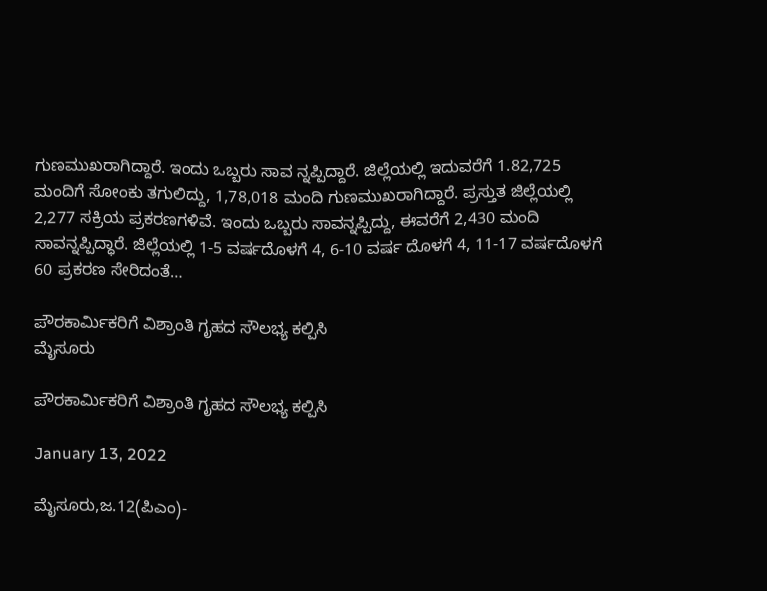ಗುಣಮುಖರಾಗಿದ್ದಾರೆ. ಇಂದು ಒಬ್ಬರು ಸಾವ ನ್ನಪ್ಪಿದ್ದಾರೆ. ಜಿಲ್ಲೆಯಲ್ಲಿ ಇದುವರೆಗೆ 1.82,725 ಮಂದಿಗೆ ಸೋಂಕು ತಗುಲಿದ್ದು, 1,78,018 ಮಂದಿ ಗುಣಮುಖರಾಗಿದ್ದಾರೆ. ಪ್ರಸ್ತುತ ಜಿಲ್ಲೆಯಲ್ಲಿ 2,277 ಸಕ್ರಿಯ ಪ್ರಕರಣಗಳಿವೆ. ಇಂದು ಒಬ್ಬರು ಸಾವನ್ನಪ್ಪಿದ್ದು, ಈವರೆಗೆ 2,430 ಮಂದಿ ಸಾವನ್ನಪ್ಪಿದ್ಧಾರೆ. ಜಿಲ್ಲೆಯಲ್ಲಿ 1-5 ವರ್ಷದೊಳಗೆ 4, 6-10 ವರ್ಷ ದೊಳಗೆ 4, 11-17 ವರ್ಷದೊಳಗೆ 60 ಪ್ರಕರಣ ಸೇರಿದಂತೆ…

ಪೌರಕಾರ್ಮಿಕರಿಗೆ ವಿಶ್ರಾಂತಿ ಗೃಹದ ಸೌಲಭ್ಯ ಕಲ್ಪಿಸಿ
ಮೈಸೂರು

ಪೌರಕಾರ್ಮಿಕರಿಗೆ ವಿಶ್ರಾಂತಿ ಗೃಹದ ಸೌಲಭ್ಯ ಕಲ್ಪಿಸಿ

January 13, 2022

ಮೈಸೂರು,ಜ.12(ಪಿಎಂ)-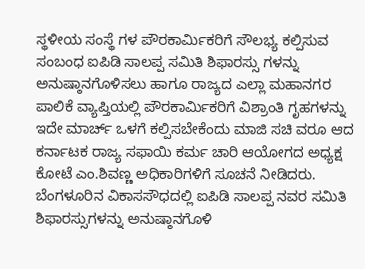ಸ್ಥಳೀಯ ಸಂಸ್ಥೆ ಗಳ ಪೌರಕಾರ್ಮಿಕರಿಗೆ ಸೌಲಭ್ಯ ಕಲ್ಪಿಸುವ ಸಂಬಂಧ ಐಪಿಡಿ ಸಾಲಪ್ಪ ಸಮಿತಿ ಶಿಫಾರಸ್ಸು ಗಳನ್ನು ಅನುಷ್ಠಾನಗೊಳಿಸಲು ಹಾಗೂ ರಾಜ್ಯದ ಎಲ್ಲಾ ಮಹಾನಗರ ಪಾಲಿಕೆ ವ್ಯಾಪ್ತಿಯಲ್ಲಿ ಪೌರಕಾರ್ಮಿಕರಿಗೆ ವಿಶ್ರಾಂತಿ ಗೃಹಗಳನ್ನು ಇದೇ ಮಾರ್ಚ್ ಒಳಗೆ ಕಲ್ಪಿಸಬೇಕೆಂದು ಮಾಜಿ ಸಚಿ ವರೂ ಆದ ಕರ್ನಾಟಕ ರಾಜ್ಯ ಸಫಾಯಿ ಕರ್ಮ ಚಾರಿ ಆಯೋಗದ ಅಧ್ಯಕ್ಷ ಕೋಟೆ ಎಂ.ಶಿವಣ್ಣ ಅಧಿಕಾರಿಗಳಿಗೆ ಸೂಚನೆ ನೀಡಿದರು. ಬೆಂಗಳೂರಿನ ವಿಕಾಸಸೌಧದಲ್ಲಿ ಐಪಿಡಿ ಸಾಲಪ್ಪ ನವರ ಸಮಿತಿ ಶಿಫಾರಸ್ಸುಗಳನ್ನು ಅನುಷ್ಠಾನಗೊಳಿ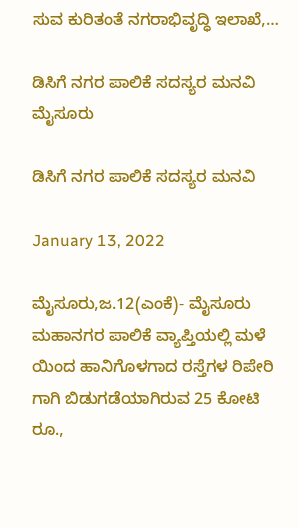ಸುವ ಕುರಿತಂತೆ ನಗರಾಭಿವೃದ್ಧಿ ಇಲಾಖೆ,…

ಡಿಸಿಗೆ ನಗರ ಪಾಲಿಕೆ ಸದಸ್ಯರ ಮನವಿ
ಮೈಸೂರು

ಡಿಸಿಗೆ ನಗರ ಪಾಲಿಕೆ ಸದಸ್ಯರ ಮನವಿ

January 13, 2022

ಮೈಸೂರು,ಜ.12(ಎಂಕೆ)- ಮೈಸೂರು ಮಹಾನಗರ ಪಾಲಿಕೆ ವ್ಯಾಪ್ತಿಯಲ್ಲಿ ಮಳೆ ಯಿಂದ ಹಾನಿಗೊಳಗಾದ ರಸ್ತೆಗಳ ರಿಪೇರಿ ಗಾಗಿ ಬಿಡುಗಡೆಯಾಗಿರುವ 25 ಕೋಟಿ ರೂ.,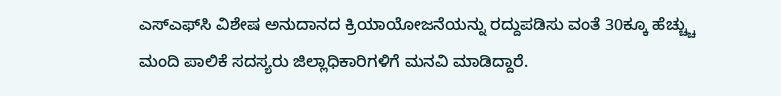ಎಸ್‍ಎಫ್‍ಸಿ ವಿಶೇಷ ಅನುದಾನದ ಕ್ರಿಯಾಯೋಜನೆಯನ್ನು ರದ್ದುಪಡಿಸು ವಂತೆ 30ಕ್ಕೂ ಹೆಚ್ಚ್ಚು ಮಂದಿ ಪಾಲಿಕೆ ಸದಸ್ಯರು ಜಿಲ್ಲಾಧಿಕಾರಿಗಳಿಗೆ ಮನವಿ ಮಾಡಿದ್ದಾರೆ.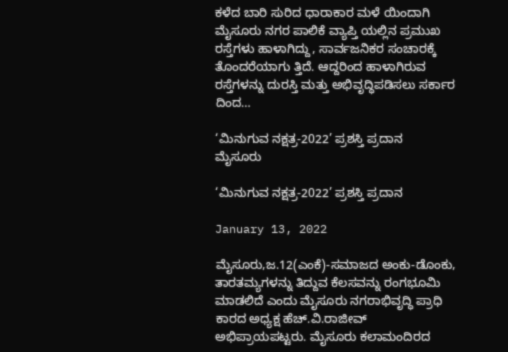ಕಳೆದ ಬಾರಿ ಸುರಿದ ಧಾರಾಕಾರ ಮಳೆ ಯಿಂದಾಗಿ ಮೈಸೂರು ನಗರ ಪಾಲಿಕೆ ವ್ಯಾಪ್ತಿ ಯಲ್ಲಿನ ಪ್ರಮುಖ ರಸ್ತೆಗಳು ಹಾಳಾಗಿದ್ದು, ಸಾರ್ವಜನಿಕರ ಸಂಚಾರಕ್ಕೆ ತೊಂದರೆಯಾಗು ತ್ತಿದೆ. ಆದ್ದರಿಂದ ಹಾಳಾಗಿರುವ ರಸ್ತೆಗಳನ್ನು ದುರಸ್ತಿ ಮತ್ತು ಅಭಿವೃದ್ಧಿಪಡಿಸಲು ಸರ್ಕಾರ ದಿಂದ…

‘ಮಿನುಗುವ ನಕ್ಷತ್ರ-2022’ ಪ್ರಶಸ್ತಿ ಪ್ರದಾನ
ಮೈಸೂರು

‘ಮಿನುಗುವ ನಕ್ಷತ್ರ-2022’ ಪ್ರಶಸ್ತಿ ಪ್ರದಾನ

January 13, 2022

ಮೈಸೂರು,ಜ.12(ಎಂಕೆ)-ಸಮಾಜದ ಅಂಕು-ಡೊಂಕು, ತಾರತಮ್ಯಗಳನ್ನು ತಿದ್ದುವ ಕೆಲಸವನ್ನು ರಂಗಭೂಮಿ ಮಾಡಲಿದೆ ಎಂದು ಮೈಸೂರು ನಗರಾಭಿವೃದ್ಧಿ ಪ್ರಾಧಿ ಕಾರದ ಅಧ್ಯಕ್ಷ ಹೆಚ್.ವಿ.ರಾಜೀವ್ ಅಭಿಪ್ರಾಯಪಟ್ಟರು. ಮೈಸೂರು ಕಲಾಮಂದಿರದ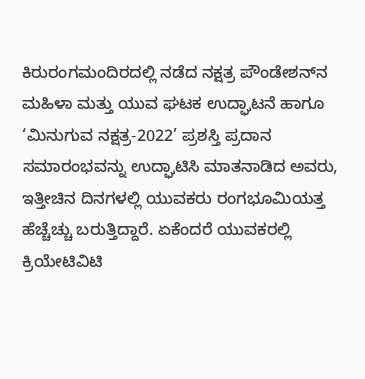ಕಿರುರಂಗಮಂದಿರದಲ್ಲಿ ನಡೆದ ನಕ್ಷತ್ರ ಪೌಂಡೇಶನ್‍ನ ಮಹಿಳಾ ಮತ್ತು ಯುವ ಘಟಕ ಉದ್ಘಾಟನೆ ಹಾಗೂ ‘ಮಿನುಗುವ ನಕ್ಷತ್ರ-2022’ ಪ್ರಶಸ್ತಿ ಪ್ರದಾನ ಸಮಾರಂಭವನ್ನು ಉದ್ಘಾಟಿಸಿ ಮಾತನಾಡಿದ ಅವರು, ಇತ್ತೀಚಿನ ದಿನಗಳಲ್ಲಿ ಯುವಕರು ರಂಗಭೂಮಿಯತ್ತ ಹೆಚ್ಚೆಚ್ಚು ಬರುತ್ತಿದ್ದಾರೆ. ಏಕೆಂದರೆ ಯುವಕರಲ್ಲಿ ಕ್ರಿಯೇಟಿವಿಟಿ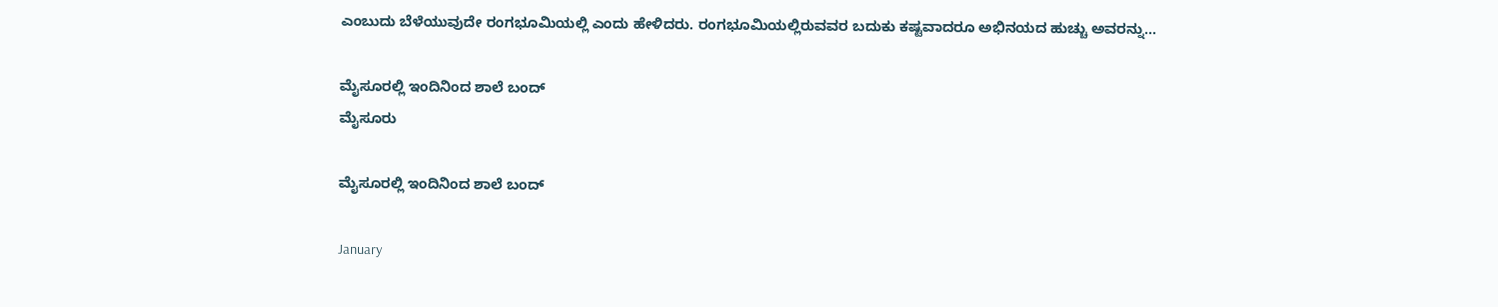ಎಂಬುದು ಬೆಳೆಯುವುದೇ ರಂಗಭೂಮಿಯಲ್ಲಿ ಎಂದು ಹೇಳಿದರು. ರಂಗಭೂಮಿಯಲ್ಲಿರುವವರ ಬದುಕು ಕಷ್ಟವಾದರೂ ಅಭಿನಯದ ಹುಚ್ಚು ಅವರನ್ನು…

ಮೈಸೂರಲ್ಲಿ ಇಂದಿನಿಂದ ಶಾಲೆ ಬಂದ್
ಮೈಸೂರು

ಮೈಸೂರಲ್ಲಿ ಇಂದಿನಿಂದ ಶಾಲೆ ಬಂದ್

January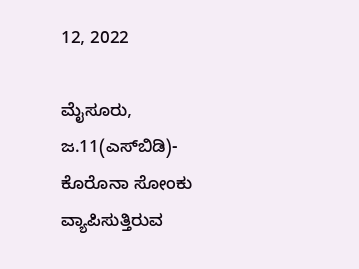12, 2022

ಮೈಸೂರು, ಜ.11(ಎಸ್‍ಬಿಡಿ)- ಕೊರೊನಾ ಸೋಂಕು ವ್ಯಾಪಿಸುತ್ತಿರುವ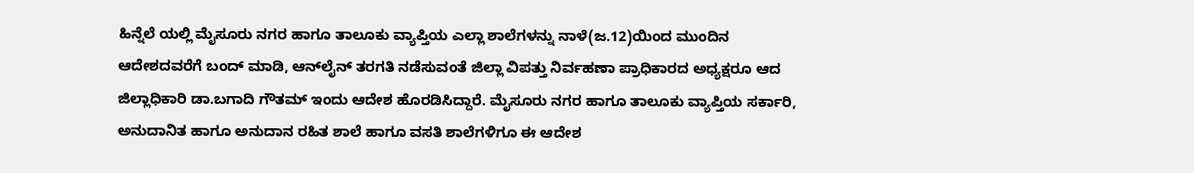ಹಿನ್ನೆಲೆ ಯಲ್ಲಿ ಮೈಸೂರು ನಗರ ಹಾಗೂ ತಾಲೂಕು ವ್ಯಾಪ್ತಿಯ ಎಲ್ಲಾ ಶಾಲೆಗಳನ್ನು ನಾಳೆ(ಜ.12)ಯಿಂದ ಮುಂದಿನ ಆದೇಶದವರೆಗೆ ಬಂದ್ ಮಾಡಿ, ಆನ್‍ಲೈನ್ ತರಗತಿ ನಡೆಸುವಂತೆ ಜಿಲ್ಲಾ ವಿಪತ್ತು ನಿರ್ವಹಣಾ ಪ್ರಾಧಿಕಾರದ ಅಧ್ಯಕ್ಷರೂ ಆದ ಜಿಲ್ಲಾಧಿಕಾರಿ ಡಾ.ಬಗಾದಿ ಗೌತಮ್ ಇಂದು ಆದೇಶ ಹೊರಡಿಸಿದ್ದಾರೆ. ಮೈಸೂರು ನಗರ ಹಾಗೂ ತಾಲೂಕು ವ್ಯಾಪ್ತಿಯ ಸರ್ಕಾರಿ, ಅನುದಾನಿತ ಹಾಗೂ ಅನುದಾನ ರಹಿತ ಶಾಲೆ ಹಾಗೂ ವಸತಿ ಶಾಲೆಗಳಿಗೂ ಈ ಆದೇಶ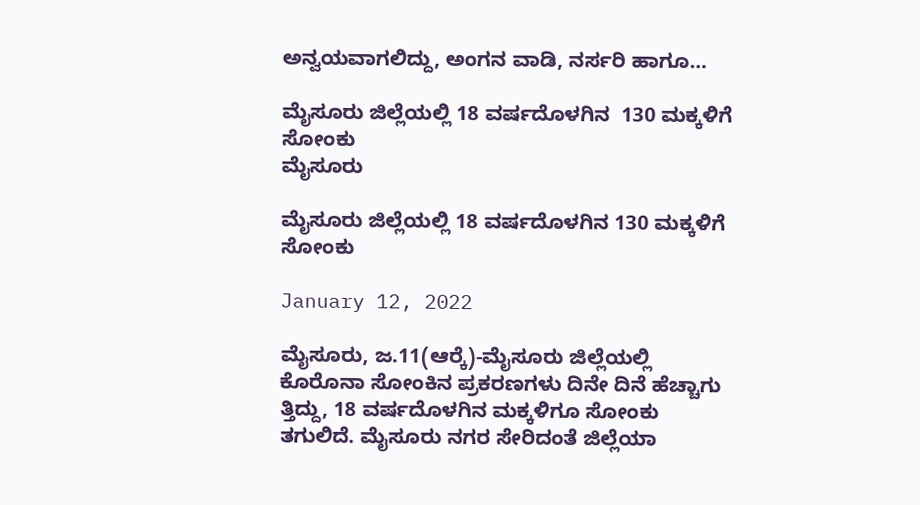ಅನ್ವಯವಾಗಲಿದ್ದು, ಅಂಗನ ವಾಡಿ, ನರ್ಸರಿ ಹಾಗೂ…

ಮೈಸೂರು ಜಿಲ್ಲೆಯಲ್ಲಿ 18 ವರ್ಷದೊಳಗಿನ  130 ಮಕ್ಕಳಿಗೆ ಸೋಂಕು
ಮೈಸೂರು

ಮೈಸೂರು ಜಿಲ್ಲೆಯಲ್ಲಿ 18 ವರ್ಷದೊಳಗಿನ 130 ಮಕ್ಕಳಿಗೆ ಸೋಂಕು

January 12, 2022

ಮೈಸೂರು, ಜ.11(ಆರ್‍ಕೆ)-ಮೈಸೂರು ಜಿಲ್ಲೆಯಲ್ಲಿ ಕೊರೊನಾ ಸೋಂಕಿನ ಪ್ರಕರಣಗಳು ದಿನೇ ದಿನೆ ಹೆಚ್ಚಾಗು ತ್ತಿದ್ದು, 18 ವರ್ಷದೊಳಗಿನ ಮಕ್ಕಳಿಗೂ ಸೋಂಕು ತಗುಲಿದೆ. ಮೈಸೂರು ನಗರ ಸೇರಿದಂತೆ ಜಿಲ್ಲೆಯಾ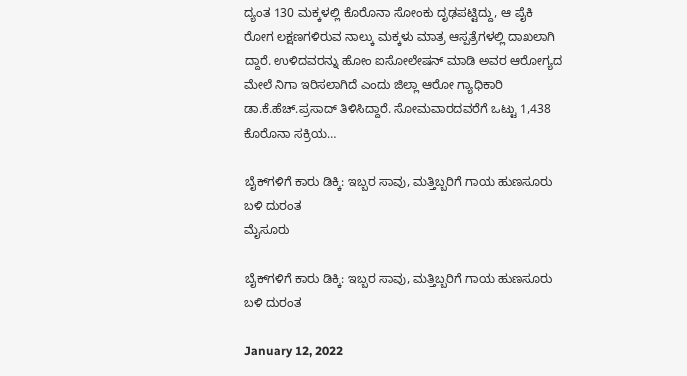ದ್ಯಂತ 130 ಮಕ್ಕಳಲ್ಲಿ ಕೊರೊನಾ ಸೋಂಕು ದೃಢಪಟ್ಟಿದ್ದು, ಆ ಪೈಕಿ ರೋಗ ಲಕ್ಷಣಗಳಿರುವ ನಾಲ್ಕು ಮಕ್ಕಳು ಮಾತ್ರ ಆಸ್ಪತ್ರೆಗಳಲ್ಲಿ ದಾಖಲಾಗಿ ದ್ದಾರೆ. ಉಳಿದವರನ್ನು ಹೋಂ ಐಸೋಲೇಷನ್ ಮಾಡಿ ಅವರ ಆರೋಗ್ಯದ ಮೇಲೆ ನಿಗಾ ಇರಿಸಲಾಗಿದೆ ಎಂದು ಜಿಲ್ಲಾ ಆರೋ ಗ್ಯಾಧಿಕಾರಿ ಡಾ.ಕೆ.ಹೆಚ್.ಪ್ರಸಾದ್ ತಿಳಿಸಿದ್ದಾರೆ. ಸೋಮವಾರದವರೆಗೆ ಒಟ್ಟು 1,438 ಕೊರೊನಾ ಸಕ್ರಿಯ…

ಬೈಕ್‍ಗಳಿಗೆ ಕಾರು ಡಿಕ್ಕಿ: ಇಬ್ಬರ ಸಾವು, ಮತ್ತಿಬ್ಬರಿಗೆ ಗಾಯ ಹುಣಸೂರು ಬಳಿ ದುರಂತ
ಮೈಸೂರು

ಬೈಕ್‍ಗಳಿಗೆ ಕಾರು ಡಿಕ್ಕಿ: ಇಬ್ಬರ ಸಾವು, ಮತ್ತಿಬ್ಬರಿಗೆ ಗಾಯ ಹುಣಸೂರು ಬಳಿ ದುರಂತ

January 12, 2022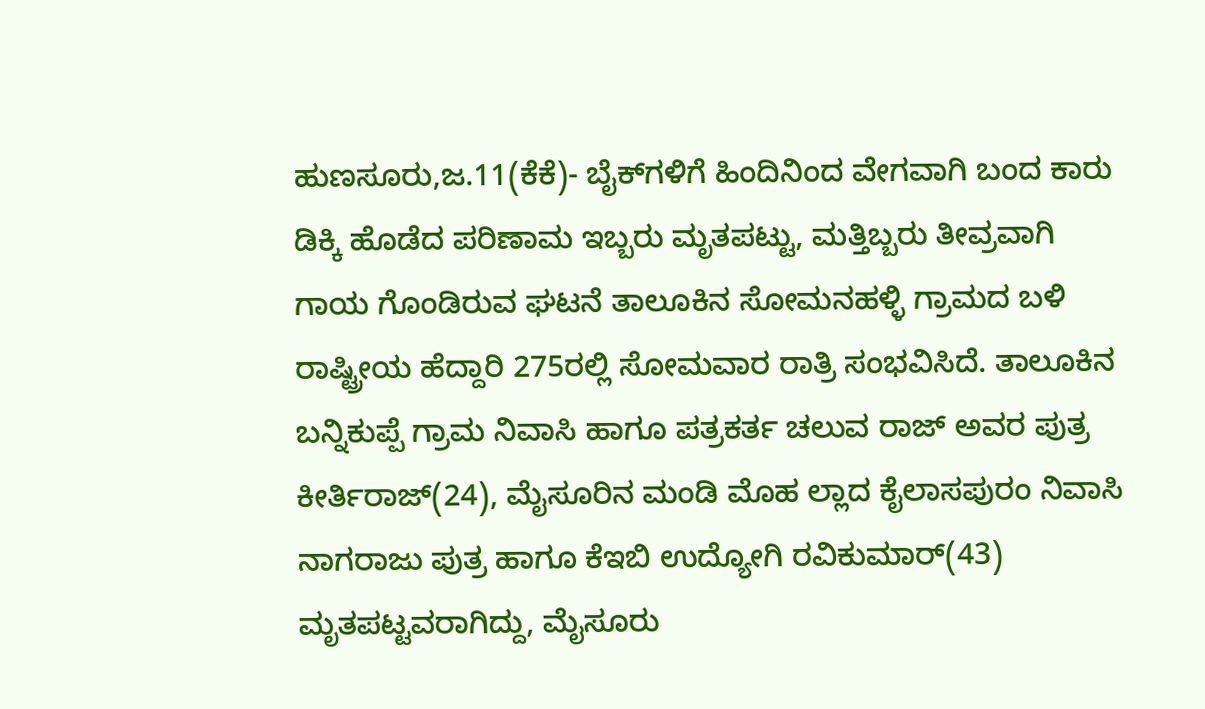ಹುಣಸೂರು,ಜ.11(ಕೆಕೆ)- ಬೈಕ್‍ಗಳಿಗೆ ಹಿಂದಿನಿಂದ ವೇಗವಾಗಿ ಬಂದ ಕಾರು ಡಿಕ್ಕಿ ಹೊಡೆದ ಪರಿಣಾಮ ಇಬ್ಬರು ಮೃತಪಟ್ಟು, ಮತ್ತಿಬ್ಬರು ತೀವ್ರವಾಗಿ ಗಾಯ ಗೊಂಡಿರುವ ಘಟನೆ ತಾಲೂಕಿನ ಸೋಮನಹಳ್ಳಿ ಗ್ರಾಮದ ಬಳಿ ರಾಷ್ಟ್ರೀಯ ಹೆದ್ದಾರಿ 275ರಲ್ಲಿ ಸೋಮವಾರ ರಾತ್ರಿ ಸಂಭವಿಸಿದೆ. ತಾಲೂಕಿನ ಬನ್ನಿಕುಪ್ಪೆ ಗ್ರಾಮ ನಿವಾಸಿ ಹಾಗೂ ಪತ್ರಕರ್ತ ಚಲುವ ರಾಜ್ ಅವರ ಪುತ್ರ ಕೀರ್ತಿರಾಜ್(24), ಮೈಸೂರಿನ ಮಂಡಿ ಮೊಹ ಲ್ಲಾದ ಕೈಲಾಸಪುರಂ ನಿವಾಸಿ ನಾಗರಾಜು ಪುತ್ರ ಹಾಗೂ ಕೆಇಬಿ ಉದ್ಯೋಗಿ ರವಿಕುಮಾರ್(43) ಮೃತಪಟ್ಟವರಾಗಿದ್ದು, ಮೈಸೂರು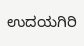ಉದಯಗಿರಿ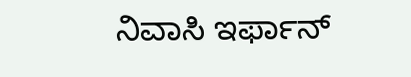ನಿವಾಸಿ ಇರ್ಫಾನ್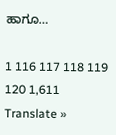ಹಾಗೂ…

1 116 117 118 119 120 1,611
Translate »